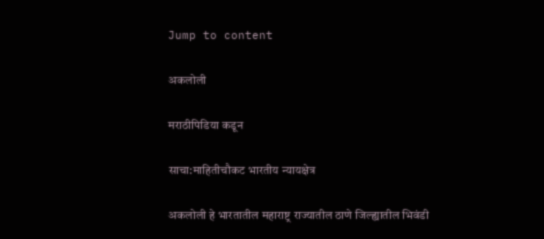Jump to content

अकलोली

मराठीपिडिया कडून

साचा:माहितीचौकट भारतीय न्यायक्षेत्र

अकलोली हे भारतातील महाराष्ट्र राज्यातील ठाणे जिल्ह्यातील भिवंडी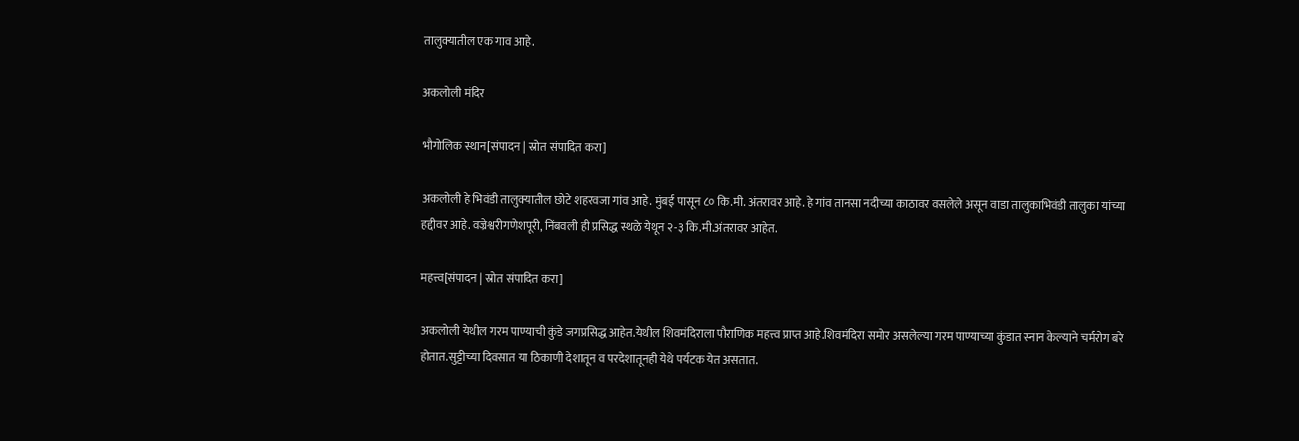तालुक्यातील एक गाव आहे.

अकलोली मंदिर

भौगोलिक स्थान[संपादन | स्रोत संपादित करा]

अकलोली हे भिवंडी तालुक्यातील छोटे शहरवजा गांव आहे. मुंबई पासून ८० कि.मी. अंतरावर आहे. हे गांव तानसा नदीच्या काठावर वसलेले असून वाडा तालुकाभिवंडी तालुका यांच्या हद्दीवर आहे. वज्रेश्वरीगणेशपूरी, निंबवली ही प्रसिद्ध स्थळे येथून २-३ कि.मी.अंतरावर आहेत.

महत्त्व[संपादन | स्रोत संपादित करा]

अकलोली येथील गरम पाण्याची कुंडे जगप्रसिद्ध आहेत.येथील शिवमंदिराला पौराणिक महत्त्व प्राप्त आहे.शिवमंदिरा समोर असलेल्या गरम पाण्याच्या कुंडात स्नान केल्याने चर्मरोग बरे होतात.सुट्टीच्या दिवसात या ठिकाणी देशातून व परदेशातूनही येथे पर्यटक येत असतात.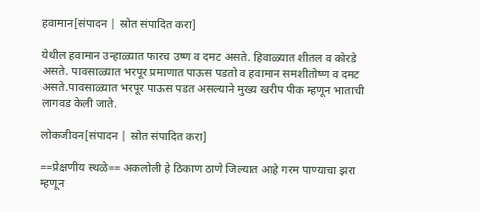हवामान[संपादन | स्रोत संपादित करा]

येथील हवामान उन्हाळ्यात फारच उष्ण व दमट असते. हिवाळ्यात शीतल व कोरडे असते. पावसाळ्यात भरपूर प्रमाणात पाऊस पडतो व हवामान समशीतोष्ण व दमट असते.पावसाळ्यात भरपूर पाऊस पडत असल्याने मुख्य खरीप पीक म्हणून भाताची लागवड केली जाते.

लोकजीवन[संपादन | स्रोत संपादित करा]

==प्रेक्षणीय स्थळे== अकलोली हे ठिकाण ठाणे जिल्यात आहे गरम पाण्याचा झरा म्हणून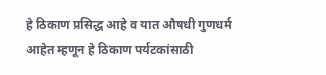हे ठिकाण प्रसिद्ध आहे व यात औषधी गुणधर्म आहेत म्हणून हे ठिकाण पर्यटकांसाठी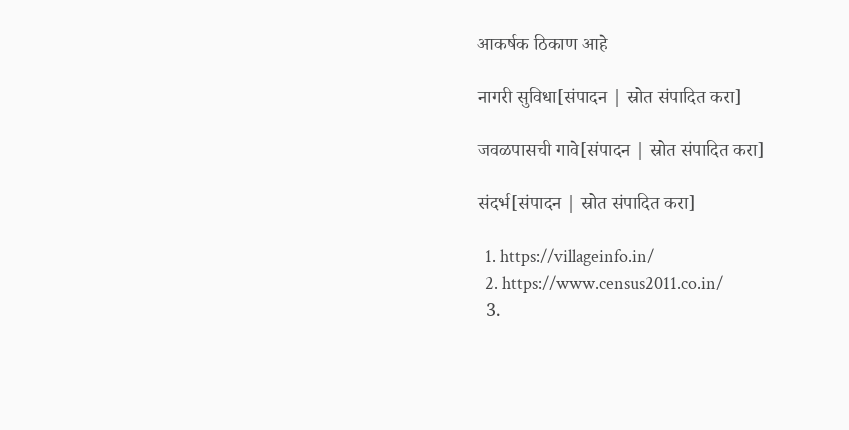आकर्षक ठिकाण आहे

नागरी सुविधा[संपादन | स्रोत संपादित करा]

जवळपासची गावे[संपादन | स्रोत संपादित करा]

संदर्भ[संपादन | स्रोत संपादित करा]

  1. https://villageinfo.in/
  2. https://www.census2011.co.in/
  3.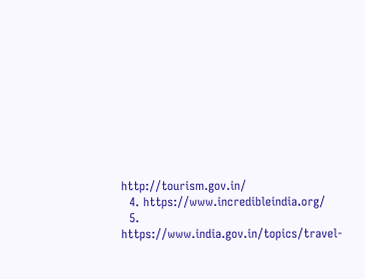http://tourism.gov.in/
  4. https://www.incredibleindia.org/
  5. https://www.india.gov.in/topics/travel-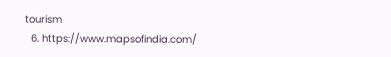tourism
  6. https://www.mapsofindia.com/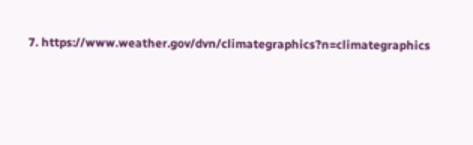7. https://www.weather.gov/dvn/climategraphics?n=climategraphics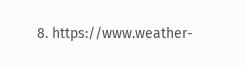8. https://www.weather-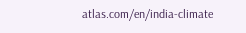atlas.com/en/india-climate